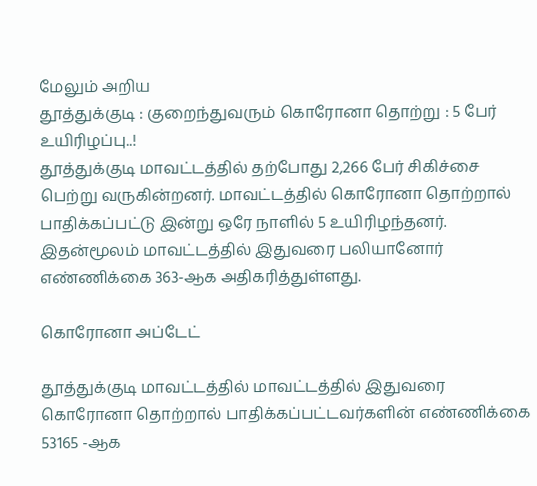மேலும் அறிய
தூத்துக்குடி : குறைந்துவரும் கொரோனா தொற்று : 5 பேர் உயிரிழப்பு..!
தூத்துக்குடி மாவட்டத்தில் தற்போது 2,266 பேர் சிகிச்சை பெற்று வருகின்றனர். மாவட்டத்தில் கொரோனா தொற்றால் பாதிக்கப்பட்டு இன்று ஒரே நாளில் 5 உயிரிழந்தனர். இதன்மூலம் மாவட்டத்தில் இதுவரை பலியானோர் எண்ணிக்கை 363-ஆக அதிகரித்துள்ளது.

கொரோனா அப்டேட்

தூத்துக்குடி மாவட்டத்தில் மாவட்டத்தில் இதுவரை கொரோனா தொற்றால் பாதிக்கப்பட்டவர்களின் எண்ணிக்கை 53165 -ஆக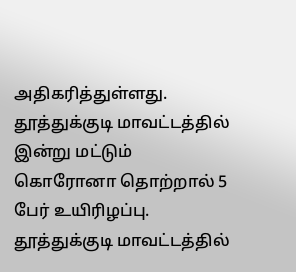அதிகரித்துள்ளது. தூத்துக்குடி மாவட்டத்தில் இன்று மட்டும் கொரோனா தொற்றால் 5 பேர் உயிரிழப்பு. தூத்துக்குடி மாவட்டத்தில்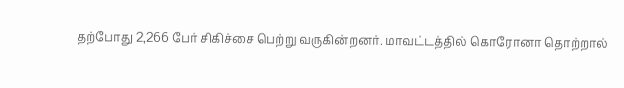தற்போது 2,266 பேர் சிகிச்சை பெற்று வருகின்றனர். மாவட்டத்தில் கொரோனா தொற்றால்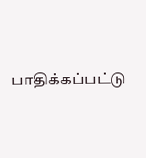பாதிக்கப்பட்டு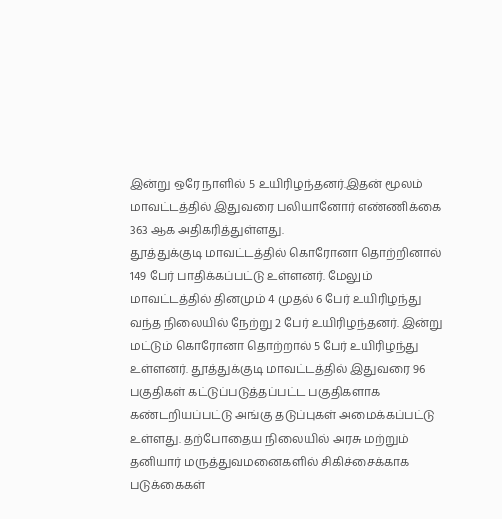இன்று ஒரே நாளில் 5 உயிரிழந்தனர்.இதன் மூலம் மாவட்டத்தில் இதுவரை பலியானோர் எண்ணிக்கை 363 ஆக அதிகரித்துள்ளது.
தூத்துக்குடி மாவட்டத்தில் கொரோனா தொற்றினால் 149 பேர் பாதிக்கப்பட்டு உள்ளனர். மேலும் மாவட்டத்தில் தினமும் 4 முதல் 6 பேர் உயிரிழந்து வந்த நிலையில் நேற்று 2 பேர் உயிரிழந்தனர். இன்று மட்டும் கொரோனா தொற்றால் 5 பேர் உயிரிழந்து உள்ளனர். தூத்துக்குடி மாவட்டத்தில் இதுவரை 96 பகுதிகள் கட்டுப்படுத்தப்பட்ட பகுதிகளாக கண்டறியப்பட்டு அங்கு தடுப்புகள் அமைக்கப்பட்டு உள்ளது. தற்போதைய நிலையில் அரசு மற்றும் தனியார் மருத்துவமனைகளில் சிகிச்சைக்காக படுக்கைகள்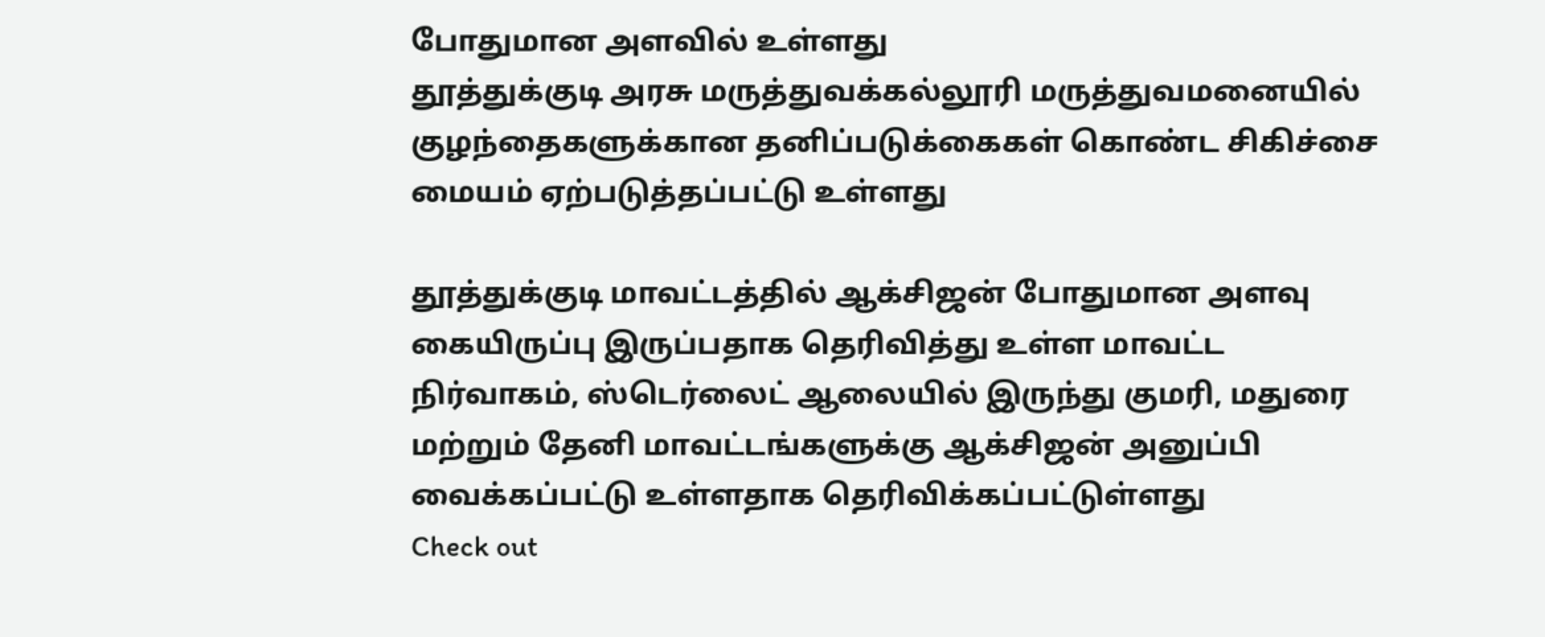போதுமான அளவில் உள்ளது
தூத்துக்குடி அரசு மருத்துவக்கல்லூரி மருத்துவமனையில் குழந்தைகளுக்கான தனிப்படுக்கைகள் கொண்ட சிகிச்சை மையம் ஏற்படுத்தப்பட்டு உள்ளது

தூத்துக்குடி மாவட்டத்தில் ஆக்சிஜன் போதுமான அளவு கையிருப்பு இருப்பதாக தெரிவித்து உள்ள மாவட்ட நிர்வாகம், ஸ்டெர்லைட் ஆலையில் இருந்து குமரி, மதுரை மற்றும் தேனி மாவட்டங்களுக்கு ஆக்சிஜன் அனுப்பி வைக்கப்பட்டு உள்ளதாக தெரிவிக்கப்பட்டுள்ளது
Check out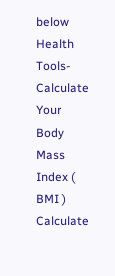below Health Tools-
Calculate Your Body Mass Index ( BMI )
Calculate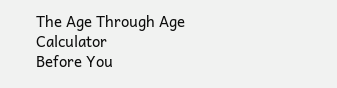The Age Through Age Calculator
Before You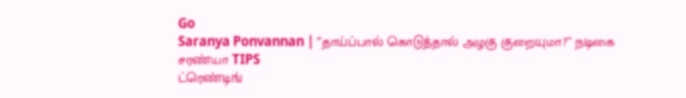Go
Saranya Ponvannan | ‘’தாய்ப்பால் கொடுத்தால் அழகு குறையுமா?’' நடிகை சரண்யா TIPS
ட்ரெண்டிங்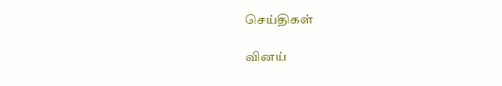செய்திகள்

வினய்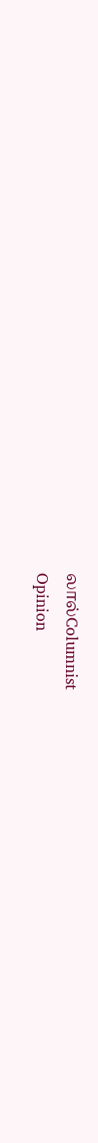லால்Columnist
Opinion